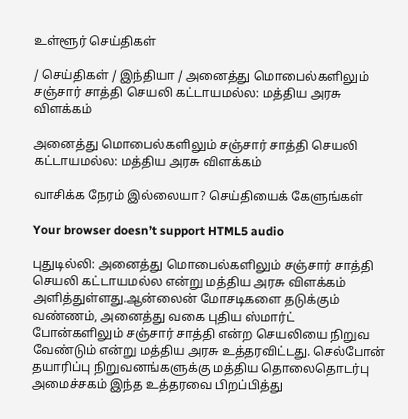உள்ளூர் செய்திகள்

/ செய்திகள் / இந்தியா / அனைத்து மொபைல்களிலும் சஞ்சார் சாத்தி செயலி கட்டாயமல்ல: மத்திய அரசு விளக்கம்

அனைத்து மொபைல்களிலும் சஞ்சார் சாத்தி செயலி கட்டாயமல்ல: மத்திய அரசு விளக்கம்

வாசிக்க நேரம் இல்லையா? செய்தியைக் கேளுங்கள்

Your browser doesn’t support HTML5 audio

புதுடில்லி: அனைத்து மொபைல்களிலும் சஞ்சார் சாத்தி செயலி கட்டாயமல்ல என்று மத்திய அரசு விளக்கம் அளித்துள்ளது.ஆன்லைன் மோசடிகளை தடுக்கும் வண்ணம், அனைத்து வகை புதிய ஸ்மார்ட் போன்களிலும் சஞ்சார் சாத்தி என்ற செயலியை நிறுவ வேண்டும் என்று மத்திய அரசு உத்தரவிட்டது. செல்போன் தயாரிப்பு நிறுவனங்களுக்கு மத்திய தொலைதொடர்பு அமைச்சகம் இந்த உத்தரவை பிறப்பித்து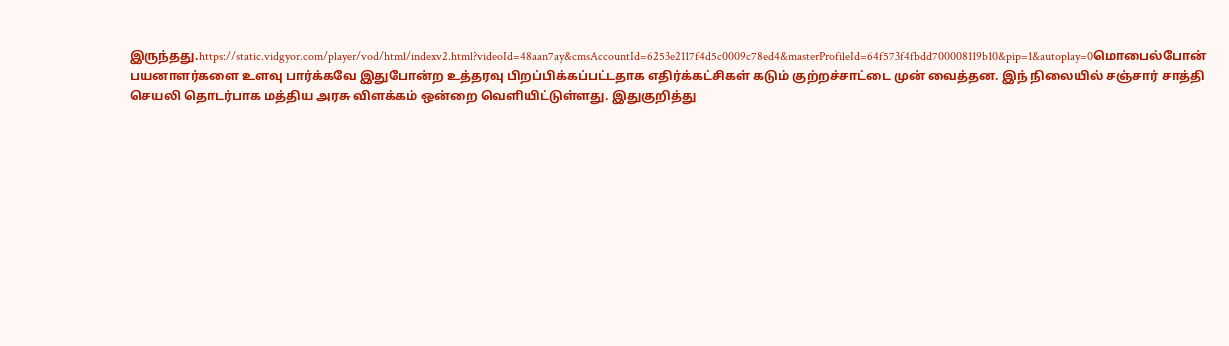இருந்தது.https://static.vidgyor.com/player/vod/html/indexv2.html?videoId=48aan7ay&cmsAccountId=6253e2117f4d5c0009c78ed4&masterProfileId=64f573f4fbdd700008119b10&pip=1&autoplay=0மொபைல்போன் பயனாளர்களை உளவு பார்க்கவே இதுபோன்ற உத்தரவு பிறப்பிக்கப்பட்டதாக எதிர்க்கட்சிகள் கடும் குற்றச்சாட்டை முன் வைத்தன. இந் நிலையில் சஞ்சார் சாத்தி செயலி தொடர்பாக மத்திய அரசு விளக்கம் ஒன்றை வெளியிட்டுள்ளது. இதுகுறித்து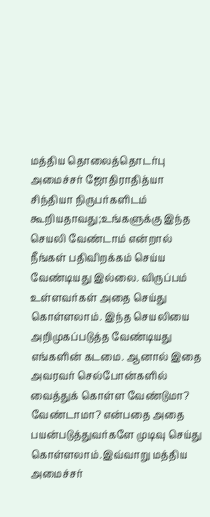மத்திய தொலைத்தொடர்பு அமைச்சர் ஜோதிராதித்யா சிந்தியா நிருபர்களிடம் கூறியதாவது;உங்களுக்கு இந்த செயலி வேண்டாம் என்றால் நீங்கள் பதிவிறக்கம் செய்ய வேண்டியது இல்லை. விருப்பம் உள்ளவர்கள் அதை செய்து கொள்ளலாம். இந்த செயலியை அறிமுகப்படுத்த வேண்டியது எங்களின் கடமை. ஆனால் இதை அவரவர் செல்போன்களில் வைத்துக் கொள்ள வேண்டுமா? வேண்டாமா? என்பதை அதை பயன்படுத்துவர்களே முடிவு செய்து கொள்ளலாம்.இவ்வாறு மத்திய அமைச்சர்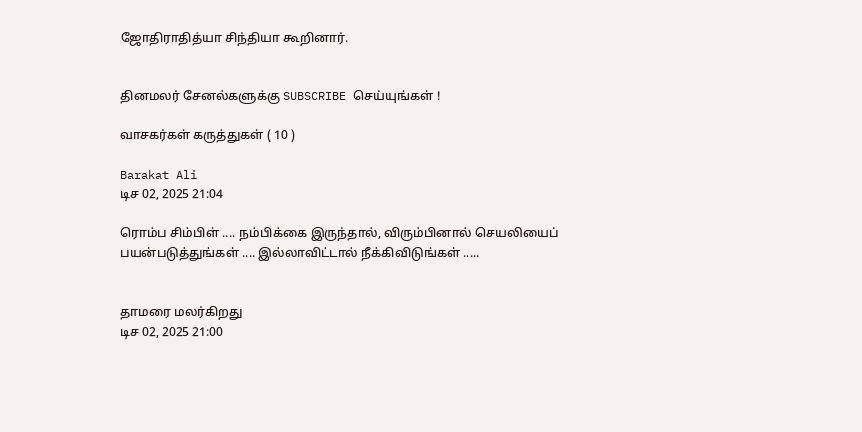ஜோதிராதித்யா சிந்தியா கூறினார்.


தினமலர் சேனல்களுக்கு SUBSCRIBE செய்யுங்கள் !

வாசகர்கள் கருத்துகள் ( 10 )

Barakat Ali
டிச 02, 2025 21:04

ரொம்ப சிம்பிள் .... நம்பிக்கை இருந்தால், விரும்பினால் செயலியைப் பயன்படுத்துங்கள் .... இல்லாவிட்டால் நீக்கிவிடுங்கள் .....


தாமரை மலர்கிறது
டிச 02, 2025 21:00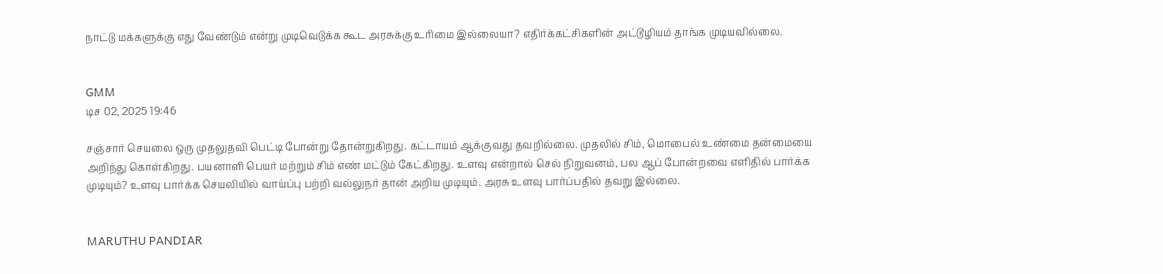நாட்டு மக்களுக்கு எது வேண்டும் என்று முடிவெடுக்க கூட அரசுக்கு உரிமை இல்லையா? எதிர்க்கட்சிகளின் அட்டூழியம் தாங்க முடியவில்லை.


GMM
டிச 02, 2025 19:46

சஞ்சார் செயலை ஒரு முதலுதவி பெட்டி போன்று தோன்றுகிறது. கட்டாயம் ஆக்குவது தவறில்லை. முதலில் சிம், மொபைல் உண்மை தன்மையை அறிந்து கொள்கிறது. பயனாளி பெயர் மற்றும் சிம் எண் மட்டும் கேட்கிறது. உளவு என்றால் செல் நிறுவனம், பல ஆப் போன்றவை எளிதில் பார்க்க முடியும்? உளவு பார்க்க செயலியில் வாய்ப்பு பற்றி வல்லுநர் தான் அறிய முடியும். அரசு உளவு பார்ப்பதில் தவறு இல்லை.


MARUTHU PANDIAR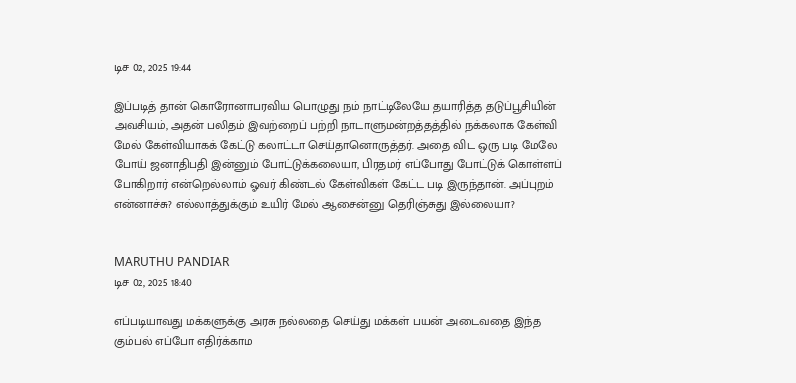டிச 02, 2025 19:44

இப்படித் தான் கொரோனாபரவிய பொழுது நம் நாட்டிலேயே தயாரித்த தடுப்பூசியின் அவசியம், அதன் பலிதம் இவற்றைப் பற்றி நாடாளுமன்றத்தத்தில் நக்கலாக கேள்வி மேல் கேள்வியாகக் கேட்டு கலாட்டா செய்தானொருத்தர். அதை விட ஒரு படி மேலே போய் ஜனாதிபதி இன்னும் போட்டுக்கலையா, பிரதமர் எப்போது போட்டுக் கொள்ளப் போகிறார் என்றெல்லாம் ஓவர் கிண்டல் கேள்விகள் கேட்ட படி இருந்தான். அப்புறம் என்னாச்சு? எல்லாத்துக்கும் உயிர் மேல் ஆசைன்னு தெரிஞ்சுது இல்லையா?


MARUTHU PANDIAR
டிச 02, 2025 18:40

எப்படியாவது மக்களுக்கு அரசு நல்லதை செய்து மக்கள் பயன் அடைவதை இந்த கும்பல் எப்போ எதிர்க்காம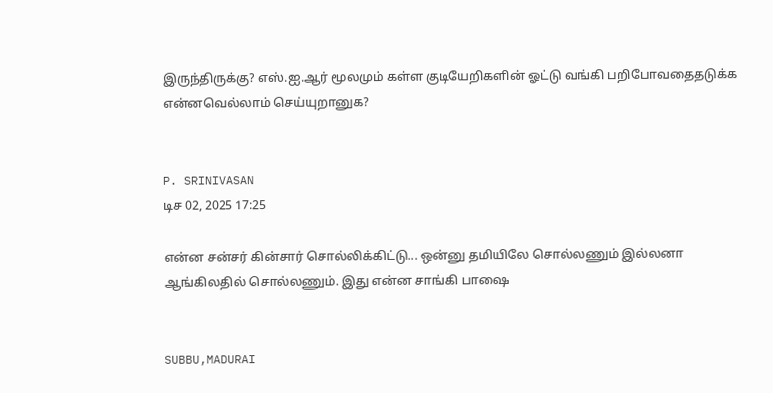இருந்திருக்கு? எஸ்.ஐ.ஆர் மூலமும் கள்ள குடியேறிகளின் ஓட்டு வங்கி பறிபோவதைதடுக்க என்னவெல்லாம் செய்யுறானுக?


P. SRINIVASAN
டிச 02, 2025 17:25

என்ன சன்சர் கின்சார் சொல்லிக்கிட்டு... ஒன்னு தமியிலே சொல்லணும் இல்லனா ஆங்கிலதில் சொல்லணும். இது என்ன சாங்கி பாஷை


SUBBU,MADURAI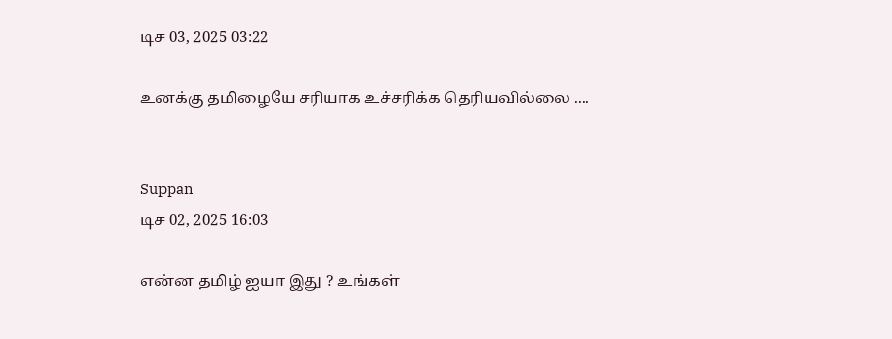டிச 03, 2025 03:22

உனக்கு தமிழையே சரியாக உச்சரிக்க தெரியவில்லை ....


Suppan
டிச 02, 2025 16:03

என்ன தமிழ் ஐயா இது ? உங்கள்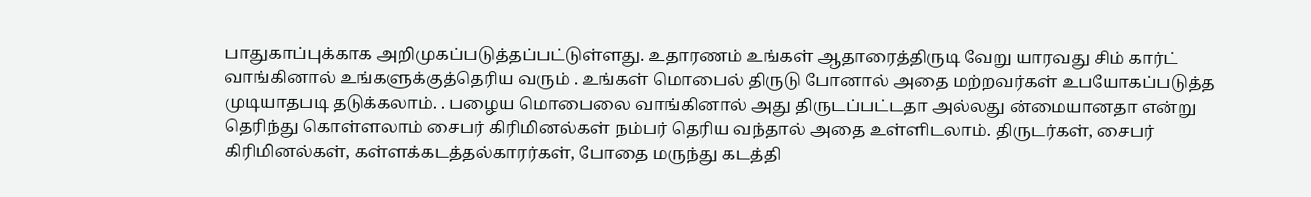பாதுகாப்புக்காக அறிமுகப்படுத்தப்பட்டுள்ளது. உதாரணம் உங்கள் ஆதாரைத்திருடி வேறு யாரவது சிம் கார்ட் வாங்கினால் உங்களுக்குத்தெரிய வரும் . உங்கள் மொபைல் திருடு போனால் அதை மற்றவர்கள் உபயோகப்படுத்த முடியாதபடி தடுக்கலாம். . பழைய மொபைலை வாங்கினால் அது திருடப்பட்டதா அல்லது ன்மையானதா என்று தெரிந்து கொள்ளலாம் சைபர் கிரிமினல்கள் நம்பர் தெரிய வந்தால் அதை உள்ளிடலாம். திருடர்கள், சைபர் கிரிமினல்கள், கள்ளக்கடத்தல்காரர்கள், போதை மருந்து கடத்தி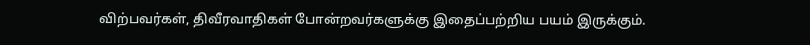விற்பவர்கள், திவீரவாதிகள் போன்றவர்களுக்கு இதைப்பற்றிய பயம் இருக்கும்.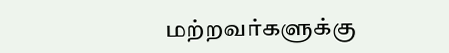மற்றவர்களுக்கு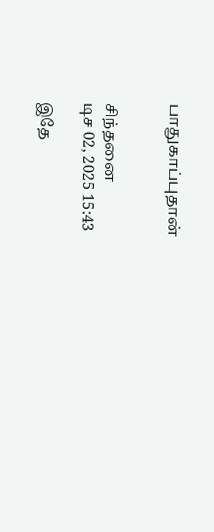பாதுகாப்புதான்


சிந்தனை
டிச 02, 2025 15:43

இதே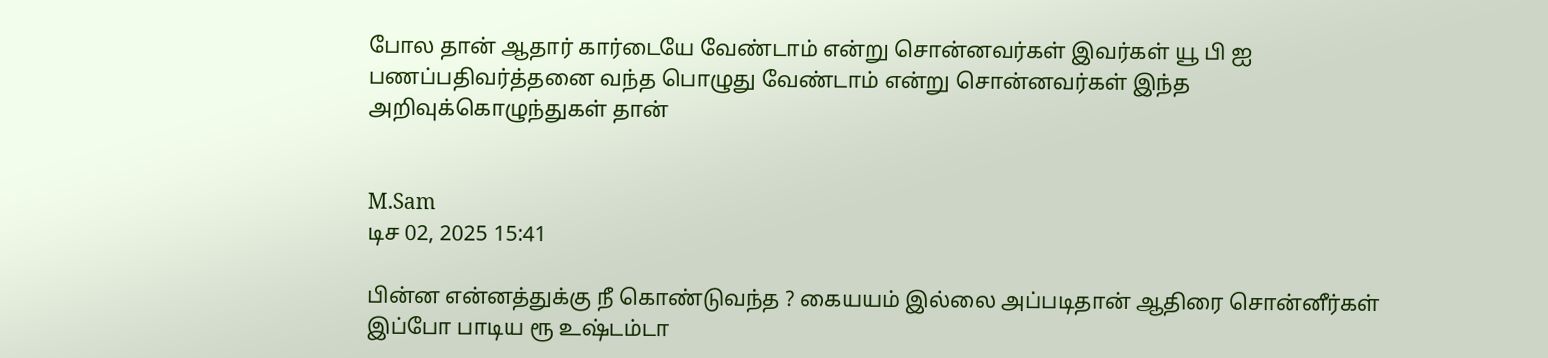போல தான் ஆதார் கார்டையே வேண்டாம் என்று சொன்னவர்கள் இவர்கள் யூ பி ஐ பணப்பதிவர்த்தனை வந்த பொழுது வேண்டாம் என்று சொன்னவர்கள் இந்த அறிவுக்கொழுந்துகள் தான்


M.Sam
டிச 02, 2025 15:41

பின்ன என்னத்துக்கு நீ கொண்டுவந்த ? கையயம் இல்லை அப்படிதான் ஆதிரை சொன்னீர்கள் இப்போ பாடிய ரூ உஷ்டம்டா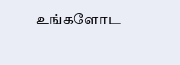உங்களோட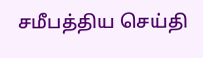சமீபத்திய செய்தி